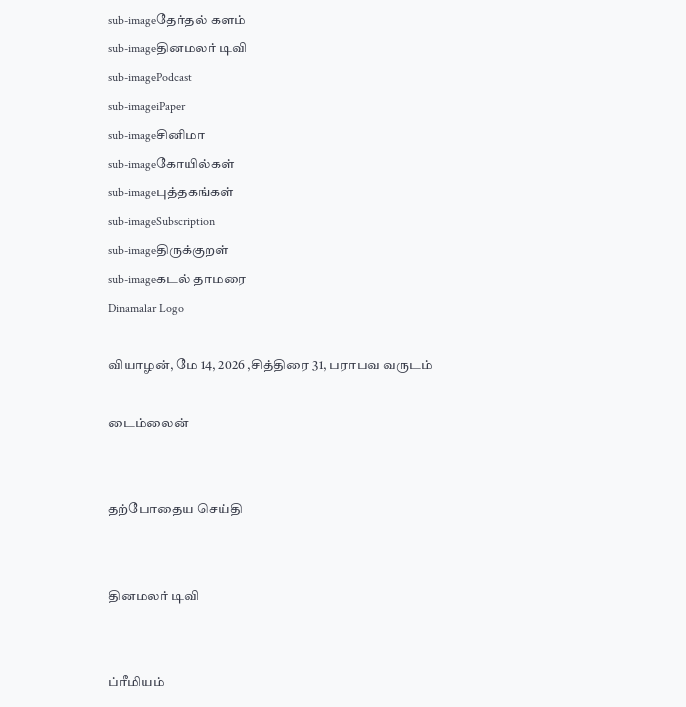sub-imageதேர்தல் களம்
sub-imageதினமலர் டிவி
sub-imagePodcast
sub-imageiPaper
sub-imageசினிமா
sub-imageகோயில்கள்
sub-imageபுத்தகங்கள்
sub-imageSubscription
sub-imageதிருக்குறள்
sub-imageகடல் தாமரை
Dinamalar Logo

வியாழன், மே 14, 2026 ,சித்திரை 31, பராபவ வருடம்

டைம்லைன்


தற்போதைய செய்தி


தினமலர் டிவி


ப்ரீமியம்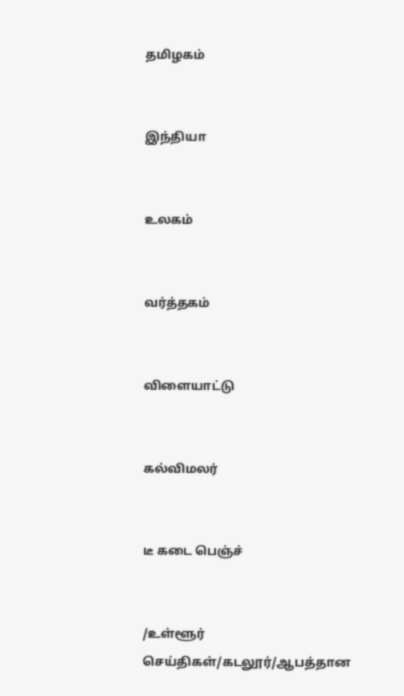தமிழகம்


இந்தியா


உலகம்


வர்த்தகம்


விளையாட்டு


கல்விமலர்


டீ கடை பெஞ்ச்


/உள்ளூர் செய்திகள்/கடலூர்/ஆபத்தான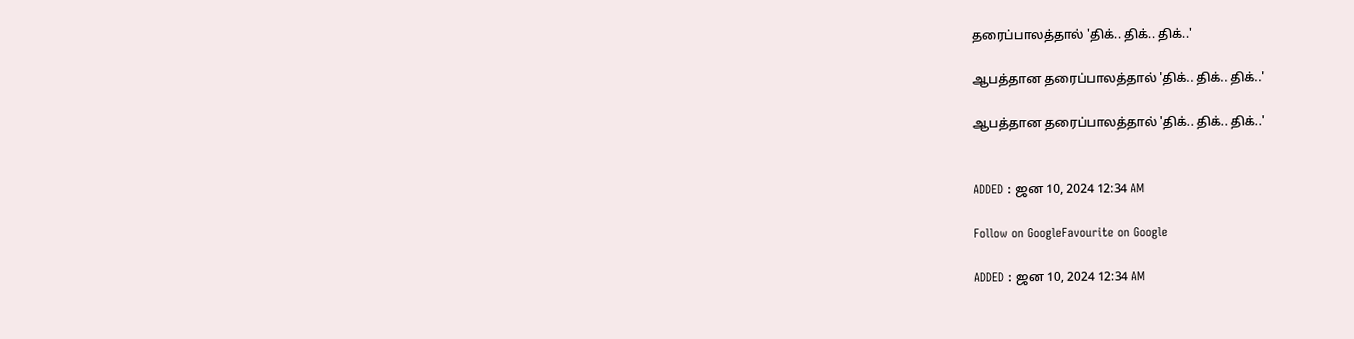தரைப்பாலத்தால் 'திக்.. திக்.. திக்..'

ஆபத்தான தரைப்பாலத்தால் 'திக்.. திக்.. திக்..'

ஆபத்தான தரைப்பாலத்தால் 'திக்.. திக்.. திக்..'


ADDED : ஜன 10, 2024 12:34 AM

Follow on GoogleFavourite on Google

ADDED : ஜன 10, 2024 12:34 AM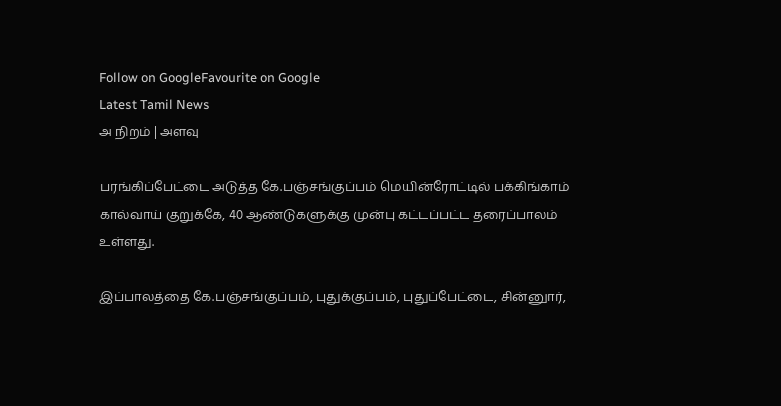Follow on GoogleFavourite on Google
Latest Tamil News
அ நிறம் | அளவு

பரங்கிப்பேட்டை அடுத்த கே.பஞ்சங்குப்பம் மெயின்ரோட்டில் பக்கிங்காம் கால்வாய் குறுக்கே, 40 ஆண்டுகளுக்கு முன்பு கட்டப்பட்ட தரைப்பாலம் உள்ளது.

இப்பாலத்தை கே.பஞ்சங்குப்பம், புதுக்குப்பம், புதுப்பேட்டை, சின்னுார்,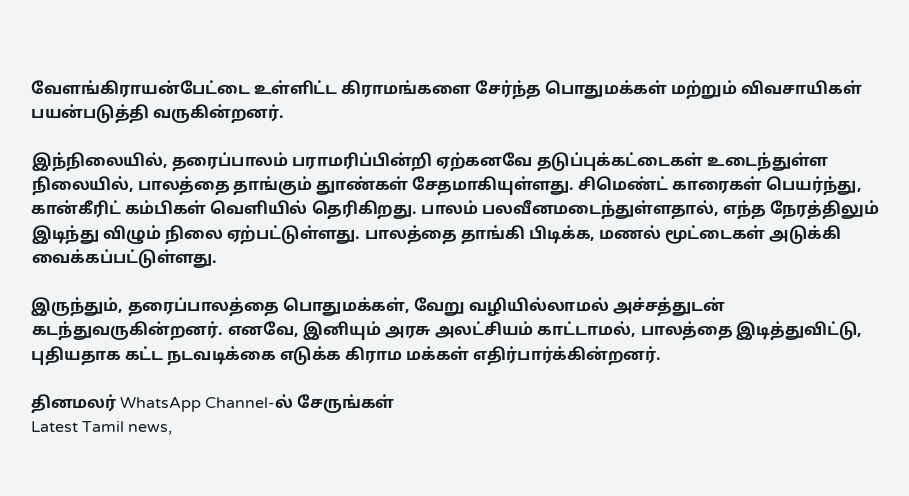வேளங்கிராயன்பேட்டை உள்ளிட்ட கிராமங்களை சேர்ந்த பொதுமக்கள் மற்றும் விவசாயிகள் பயன்படுத்தி வருகின்றனர்.

இந்நிலையில், தரைப்பாலம் பராமரிப்பின்றி ஏற்கனவே தடுப்புக்கட்டைகள் உடைந்துள்ள நிலையில், பாலத்தை தாங்கும் துாண்கள் சேதமாகியுள்ளது. சிமெண்ட் காரைகள் பெயர்ந்து, கான்கீரிட் கம்பிகள் வெளியில் தெரிகிறது. பாலம் பலவீனமடைந்துள்ளதால், எந்த நேரத்திலும் இடிந்து விழும் நிலை ஏற்பட்டுள்ளது. பாலத்தை தாங்கி பிடிக்க, மணல் மூட்டைகள் அடுக்கி வைக்கப்பட்டுள்ளது.

இருந்தும், தரைப்பாலத்தை பொதுமக்கள், வேறு வழியில்லாமல் அச்சத்துடன் கடந்துவருகின்றனர். எனவே, இனியும் அரசு அலட்சியம் காட்டாமல், பாலத்தை இடித்துவிட்டு, புதியதாக கட்ட நடவடிக்கை எடுக்க கிராம மக்கள் எதிர்பார்க்கின்றனர்.

தினமலர் WhatsApp Channel-ல் சேருங்கள்
Latest Tamil news,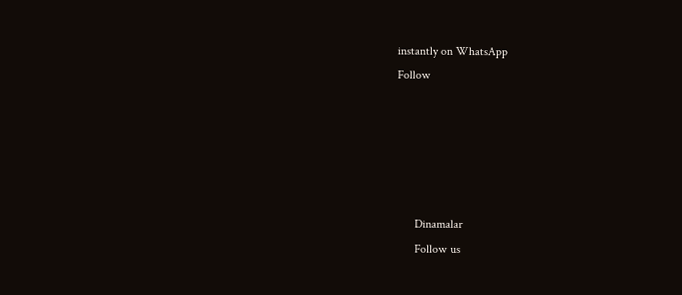instantly on WhatsApp
Follow





      Dinamalar
      Follow us